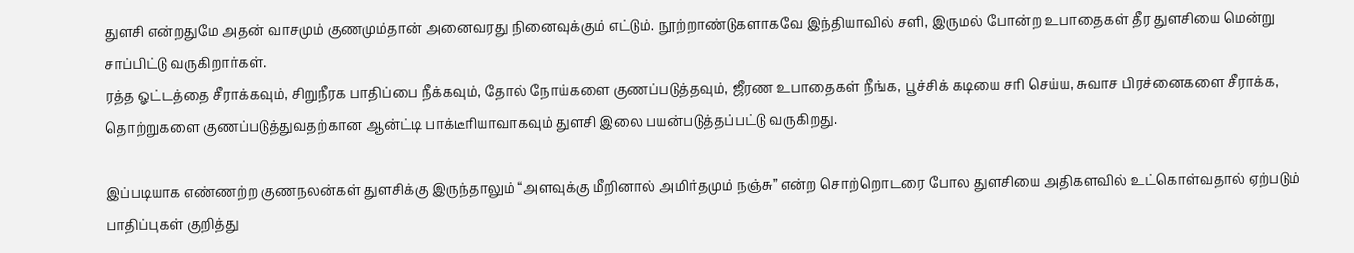துளசி என்றதுமே அதன் வாசமும் குணமும்தான் அனைவரது நினைவுக்கும் எட்டும். நூற்றாண்டுகளாகவே இந்தியாவில் சளி, இருமல் போன்ற உபாதைகள் தீர துளசியை மென்று சாப்பிட்டு வருகிறார்கள்.
ரத்த ஓட்டத்தை சீராக்கவும், சிறுநீரக பாதிப்பை நீக்கவும், தோல் நோய்களை குணப்படுத்தவும், ஜீரண உபாதைகள் நீங்க, பூச்சிக் கடியை சரி செய்ய, சுவாச பிரச்னைகளை சீராக்க, தொற்றுகளை குணப்படுத்துவதற்கான ஆன்ட்டி பாக்டீரியாவாகவும் துளசி இலை பயன்படுத்தப்பட்டு வருகிறது.

இப்படியாக எண்ணற்ற குணநலன்கள் துளசிக்கு இருந்தாலும் “அளவுக்கு மீறினால் அமிர்தமும் நஞ்சு” என்ற சொற்றொடரை போல துளசியை அதிகளவில் உட்கொள்வதால் ஏற்படும் பாதிப்புகள் குறித்து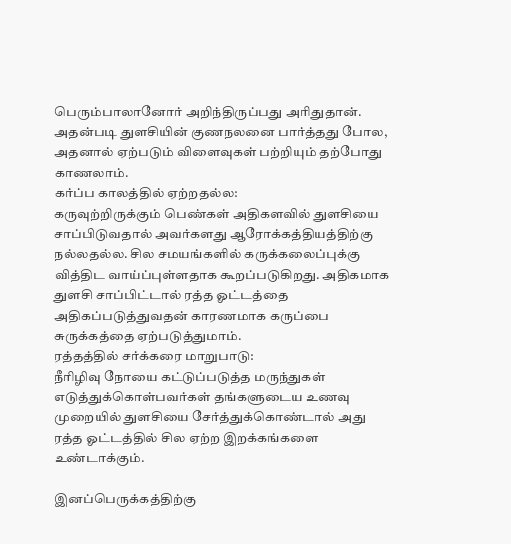பெரும்பாலானோர் அறிந்திருப்பது அரிதுதான்.
அதன்படி துளசியின் குணநலனை பார்த்தது போல, அதனால் ஏற்படும் விளைவுகள் பற்றியும் தற்போது காணலாம்.
கர்ப்ப காலத்தில் ஏற்றதல்ல:
கருவுற்றிருக்கும் பெண்கள் அதிகளவில் துளசியை சாப்பிடுவதால் அவர்களது ஆரோக்கத்தியத்திற்கு நல்லதல்ல. சில சமயங்களில் கருக்கலைப்புக்கு வித்திட வாய்ப்புள்ளதாக கூறப்படுகிறது. அதிகமாக துளசி சாப்பிட்டால் ரத்த ஓட்டத்தை அதிகப்படுத்துவதன் காரணமாக கருப்பை சுருக்கத்தை ஏற்படுத்துமாம்.
ரத்தத்தில் சர்க்கரை மாறுபாடு:
நீரிழிவு நோயை கட்டுப்படுத்த மருந்துகள் எடுத்துக்கொள்பவர்கள் தங்களுடைய உணவு முறையில் துளசியை சேர்த்துக்கொண்டால் அது ரத்த ஓட்டத்தில் சில ஏற்ற இறக்கங்களை உண்டாக்கும்.

இனப்பெருக்கத்திற்கு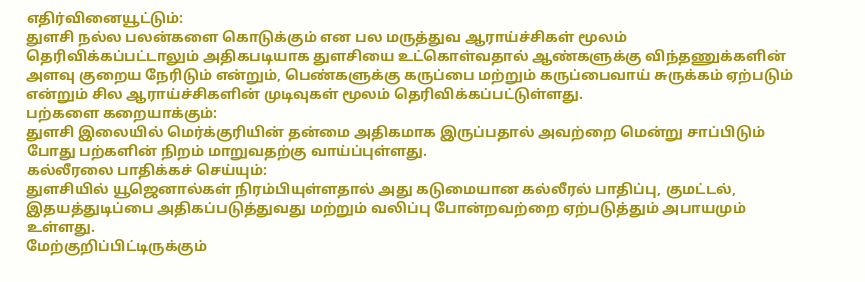எதிர்வினையூட்டும்:
துளசி நல்ல பலன்களை கொடுக்கும் என பல மருத்துவ ஆராய்ச்சிகள் மூலம் தெரிவிக்கப்பட்டாலும் அதிகபடியாக துளசியை உட்கொள்வதால் ஆண்களுக்கு விந்தணுக்களின் அளவு குறைய நேரிடும் என்றும், பெண்களுக்கு கருப்பை மற்றும் கருப்பைவாய் சுருக்கம் ஏற்படும் என்றும் சில ஆராய்ச்சிகளின் முடிவுகள் மூலம் தெரிவிக்கப்பட்டுள்ளது.
பற்களை கறையாக்கும்:
துளசி இலையில் மெர்க்குரியின் தன்மை அதிகமாக இருப்பதால் அவற்றை மென்று சாப்பிடும் போது பற்களின் நிறம் மாறுவதற்கு வாய்ப்புள்ளது.
கல்லீரலை பாதிக்கச் செய்யும்:
துளசியில் யூஜெனால்கள் நிரம்பியுள்ளதால் அது கடுமையான கல்லீரல் பாதிப்பு, குமட்டல், இதயத்துடிப்பை அதிகப்படுத்துவது மற்றும் வலிப்பு போன்றவற்றை ஏற்படுத்தும் அபாயமும் உள்ளது.
மேற்குறிப்பிட்டிருக்கும்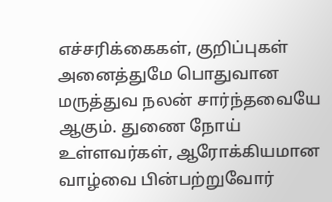எச்சரிக்கைகள், குறிப்புகள் அனைத்துமே பொதுவான மருத்துவ நலன் சார்ந்தவையே ஆகும். துணை நோய் உள்ளவர்கள், ஆரோக்கியமான வாழ்வை பின்பற்றுவோர்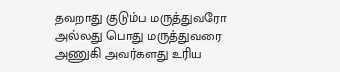தவறாது குடும்ப மருத்துவரோ அல்லது பொது மருத்துவரை அணுகி அவர்களது உரிய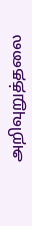அறிவுறுத்தலை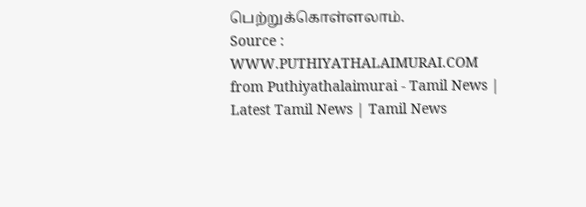பெற்றுக்கொள்ளலாம்.
Source : WWW.PUTHIYATHALAIMURAI.COM
from Puthiyathalaimurai - Tamil News | Latest Tamil News | Tamil News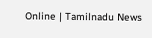Online | Tamilnadu News